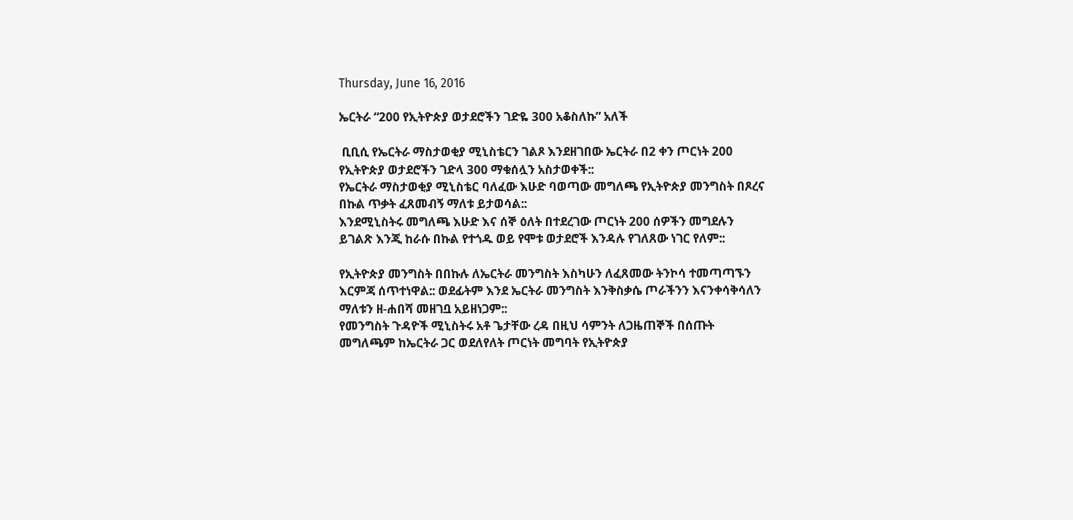Thursday, June 16, 2016

ኤርትራ “200 የኢትዮጵያ ወታደሮችን ገድዬ 300 አቆስለኩ” አለች

 ቢቢሲ የኤርትራ ማስታወቂያ ሚኒስቴርን ገልጾ እንደዘገበው ኤርትራ በ2 ቀን ጦርነት 200 የኢትዮጵያ ወታደሮችን ገድላ 300 ማቁሰሏን አስታወቀች::
የኤርትራ ማስታወቂያ ሚኒስቴር ባለፈው እሁድ ባወጣው መግለጫ የኢትዮጵያ መንግስት በጾረና በኩል ጥቃት ፈጸመብኝ ማለቱ ይታወሳል::
እንደሚኒስትሩ መግለጫ እሁድ እና ሰኞ ዕለት በተደረገው ጦርነት 200 ሰዎችን መግደሉን ይገልጽ እንጂ ከራሱ በኩል የተጎዱ ወይ የሞቱ ወታደሮች እንዳሉ የገለጸው ነገር የለም::

የኢትዮጵያ መንግስት በበኩሉ ለኤርትራ መንግስት እስካሁን ለፈጸመው ትንኮሳ ተመጣጣኙን እርምጃ ሰጥተነዋል:: ወደፊትም እንደ ኤርትራ መንግስት እንቅስቃሴ ጦራችንን እናንቀሳቅሳለን ማለቱን ዘ-ሐበሻ መዘገቧ አይዘነጋም::
የመንግስት ጉዳዮች ሚኒስትሩ አቶ ጌታቸው ረዳ በዚህ ሳምንት ለጋዜጠኞች በሰጡት መግለጫም ከኤርትራ ጋር ወደለየለት ጦርነት መግባት የኢትዮጵያ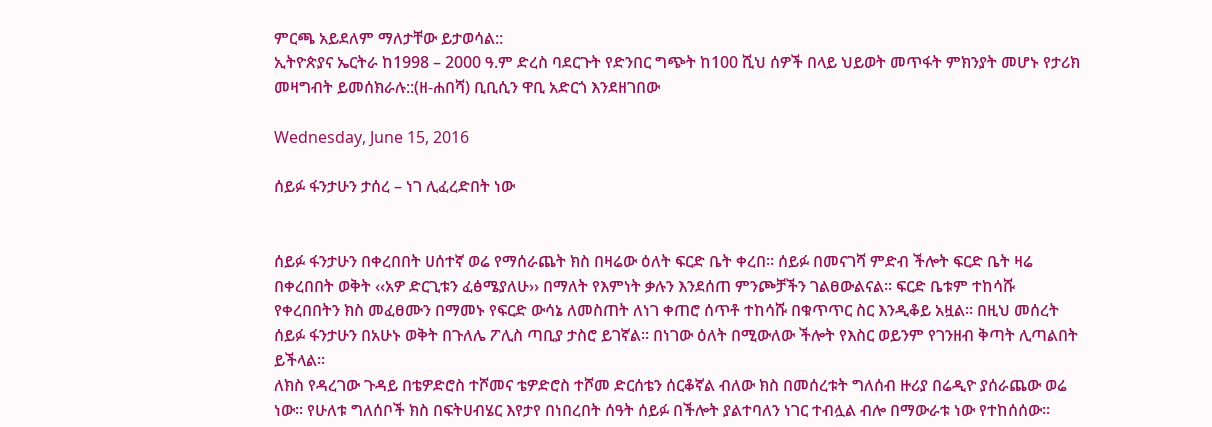ምርጫ አይደለም ማለታቸው ይታወሳል::
ኢትዮጵያና ኤርትራ ከ1998 – 2000 ዓ.ም ድረስ ባደርጉት የድንበር ግጭት ከ100 ሺህ ሰዎች በላይ ህይወት መጥፋት ምክንያት መሆኑ የታሪክ መዛግብት ይመሰክራሉ::(ዘ-ሐበሻ) ቢቢሲን ዋቢ አድርጎ እንደዘገበው

Wednesday, June 15, 2016

ሰይፉ ፋንታሁን ታሰረ – ነገ ሊፈረድበት ነው


ሰይፉ ፋንታሁን በቀረበበት ሀሰተኛ ወሬ የማሰራጨት ክስ በዛሬው ዕለት ፍርድ ቤት ቀረበ፡፡ ሰይፉ በመናገሻ ምድብ ችሎት ፍርድ ቤት ዛሬ በቀረበበት ወቅት ‹‹አዎ ድርጊቱን ፈፅሜያለሁ›› በማለት የእምነት ቃሉን እንደሰጠ ምንጮቻችን ገልፀውልናል፡፡ ፍርድ ቤቱም ተከሳሹ የቀረበበትን ክስ መፈፀሙን በማመኑ የፍርድ ውሳኔ ለመስጠት ለነገ ቀጠሮ ሰጥቶ ተከሳሹ በቁጥጥር ስር እንዲቆይ አዟል፡፡ በዚህ መሰረት ሰይፉ ፋንታሁን በአሁኑ ወቅት በጉለሌ ፖሊስ ጣቢያ ታስሮ ይገኛል፡፡ በነገው ዕለት በሚውለው ችሎት የእስር ወይንም የገንዘብ ቅጣት ሊጣልበት ይችላል፡፡
ለክስ የዳረገው ጉዳይ በቴዎድሮስ ተሾመና ቴዎድሮስ ተሾመ ድርሰቴን ሰርቆኛል ብለው ክስ በመሰረቱት ግለሰብ ዙሪያ በሬዲዮ ያሰራጨው ወሬ ነው፡፡ የሁለቱ ግለሰቦች ክስ በፍትሀብሄር እየታየ በነበረበት ሰዓት ሰይፉ በችሎት ያልተባለን ነገር ተብሏል ብሎ በማውራቱ ነው የተከሰሰው፡፡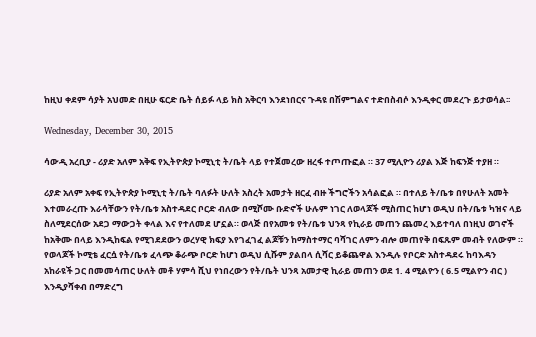ከዚህ ቀደም ሳያት አህመድ በዚሁ ፍርድ ቤት ሰይፉ ላይ ክስ አቅርባ እንደነበርና ጉዳዩ በሽምግልና ተድበስብሶ እንዲቀር መደረጉ ይታወሳል፡፡

Wednesday, December 30, 2015

ሳውዲ አረቢያ - ሪያድ አለም አቅፍ የኢትዮጵያ ኮሚኒቲ ት/ቤት ላይ የተጀመረው ዘረፋ ተጦጡፎል ። 37 ሚሊዮን ሪያል እጅ ከፍንጅ ተያዘ ።

ሪያድ አለም አቀፍ የኢትዮጵያ ኮሚኒቲ ት/ቤት ባለፉት ሁለት አስረት አመታት ዘርፈ ብዙ ችግሮችን አሳልፎል ። በተለይ ት/ቤቱ በየሁለት አመት እተመራረጡ እራሳቸውን የት/ቤቱ አስተዳደር ቦርድ ብለው በሚሾሙ ቡድኖች ሁሉም ነገር ለወላጆች ሚስጠር ከሆነ ወዲህ በት/ቤቱ ካዝና ላይ ስለሚደርሰው አደጋ ማውጋት ቀላል እና የተለመደ ሆኗል። ወላጅ በየአመቱ የት/ቤቱ ህንጻ የኪራይ መጠን ጨመረ እይተባለ በነዚህ ወገኖች ከአቅሙ በላይ እንዲከፍል የሚገደደውን ወረሃዊ ክፍያ እየገፈገፈ ልጆቹን ከማስተማር ባሻገር ለምን ብሎ መጠየቅ በፍጹም መብት የለውም ። የወላጆች ኮሚቴ ፈርሷ የት/ቤቱ ፈላጭ ቆራጭ ቦርድ ከሆነ ወዲህ ሲሹም ያልበላ ሲሻር ይቆጨዋል እንዲሉ የቦርድ አስተዳደሩ ከባእዳን አከራዩች ጋር በመመሳጠር ሁለት መቶ ሃምሳ ሺህ የነበረውን የት/ቤት ህንጻ አመታዊ ኪራይ መጠን ወደ 1. 4 ሚልዮን ( 6.5 ሚልዮን ብር ) እንዲያሻቀብ በማድረግ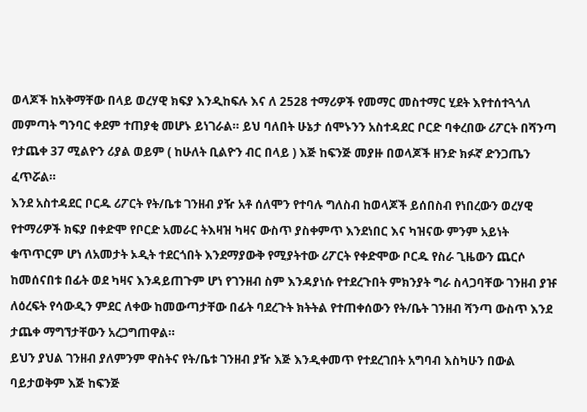ወላጆች ከአቅማቸው በላይ ወረሃዊ ክፍያ እንዲከፍሉ እና ለ 2528 ተማሪዎች የመማር መስተማር ሂደት እየተሰተጓጎለ መምጣት ግንባር ቀደም ተጠያቂ መሆኑ ይነገራል። ይህ ባለበት ሁኔታ ሰሞኑንን አስተዳደር ቦርድ ባቀረበው ሪፖርት በሻንጣ የታጨቀ 37 ሚልዮን ሪያል ወይም ( ከሁለት ቢልዮን ብር በላይ ) እጅ ከፍንጅ መያዙ በወላጆች ዘንድ ክፉኛ ድንጋጤን ፈጥሯል።
እንደ አስተዳደር ቦርዱ ሪፖርት የት/ቤቱ ገንዘብ ያዥ አቶ ሰለሞን የተባሉ ግለስብ ከወላጆች ይሰበስብ የነበረውን ወረሃዊ የተማሪዎች ክፍያ በቀድሞ የቦርድ አመራር ትእዛዝ ካዛና ውስጥ ያስቀምጥ እንደነበር እና ካዝናው ምንም አይነት ቁጥጥርም ሆነ ለአመታት ኦዲት ተደርጎበት እንደማያውቅ የሚያትተው ሪፖርት የቀድሞው ቦርዱ የስራ ጊዜውን ጨርሶ ከመሰናበቱ በፊት ወደ ካዛና እንዳይጠጉም ሆነ የገንዘብ ስም እንዳያነሱ የተደረጉበት ምክንያት ግራ ስላጋባቸው ገንዘብ ያዡ ለዕረፍት የሳውዲን ምደር ለቀው ከመውጣታቸው በፊት ባደረጉት ክትትል የተጠቀሰውን የት/ቤት ገንዘብ ሻንጣ ውስጥ እንደ ታጨቀ ማግኘታቸውን አረጋግጠዋል።
ይህን ያህል ገንዘብ ያለምንም ዋስትና የት/ቤቱ ገንዘብ ያዥ እጅ እንዲቀመጥ የተደረገበት አግባብ እስካሁን በውል ባይታወቅም እጅ ከፍንጅ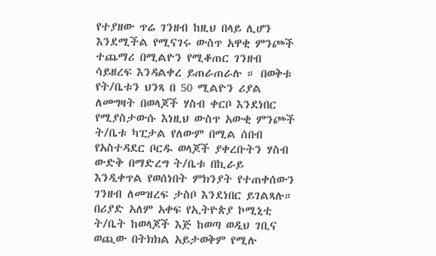የተያዘው ጥሬ ገንዘብ ከዚህ በላይ ሊሆን እንደሚችል የሚናገሩ ውስጥ አዋቂ ምንጮች ተጨማሪ በሚልዮን የሚቆጠር ገንዘብ ሳይዘረፍ እንዳልቀረ ይጠራጠራሉ ። በወቅቱ የት/ቤቱን ህንጻ በ 50 ሚልዮን ሪያል ለመግዛት በወላጆች ሃስብ ቀርቦ እንደነበር የሚያስታውሱ እነዚህ ውስጥ አውቂ ምንጮች ት/ቤቱ ካፒታል የለውም በሚል ሰበብ የአስተዳደር ቦርዱ ወላጆች ያቀረቡትን ሃስብ ውድቅ በማድረግ ት/ቤቱ በኪራይ እንዲቀጥል የወሰነበት ምክንያት የተጠቀሰውን ገንዘብ ለመዝረፍ ታስቦ እንደነበር ይገልጻሉ። በሪያድ አለም አቀፍ የኢትዮጵያ ኮሚኒቲ ት/ቤት ከወላጆች እጅ ከወጣ ወዲህ ገቢና ወጪው በትክክል አይታወቅም የሚሉ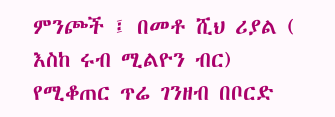ምንጮች ፤ በመቶ ሺህ ሪያል ( እስከ ሩብ ሚልዮን ብር) የሚቆጠር ጥሬ ገንዘብ በቦርድ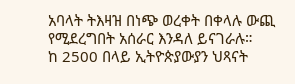አባላት ትእዛዝ በነጭ ወረቀት በቀላሉ ውጪ የሚደረግበት አሰራር እንዳለ ይናገራሉ።
ከ 2500 በላይ ኢትዮጵያውያን ህጻናት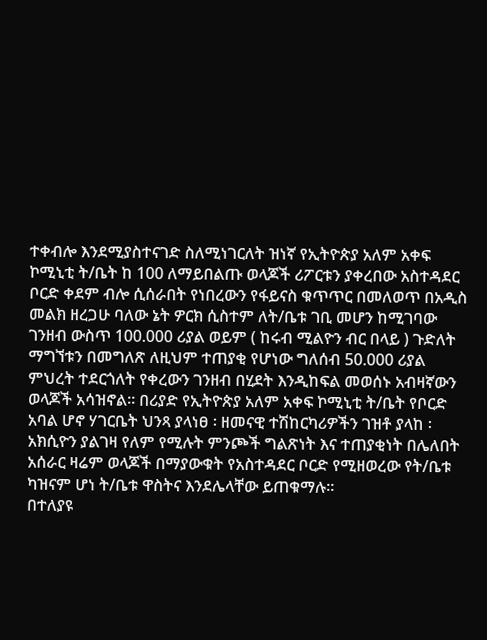ተቀብሎ እንደሚያስተናገድ ስለሚነገርለት ዝነኛ የኢትዮጵያ አለም አቀፍ ኮሚኒቲ ት/ቤት ከ 100 ለማይበልጡ ወላጆች ሪፖርቱን ያቀረበው አስተዳደር ቦርድ ቀደም ብሎ ሲሰራበት የነበረውን የፋይናስ ቁጥጥር በመለወጥ በአዲስ መልክ ዘረጋሁ ባለው ኔት ዎርክ ሲስተም ለት/ቤቱ ገቢ መሆን ከሚገባው ገንዘብ ውስጥ 100.000 ሪያል ወይም ( ከሩብ ሚልዮን ብር በላይ ) ጉድለት ማግኘቱን በመግለጽ ለዚህም ተጠያቂ የሆነው ግለሰብ 50.000 ሪያል ምህረት ተደርጎለት የቀረውን ገንዘብ በሂደት እንዲከፍል መወሰኑ አብዛኛውን ወላጆች አሳዝኖል። በሪያድ የኢትዮጵያ አለም አቀፍ ኮሚኒቲ ት/ቤት የቦርድ አባል ሆኖ ሃገርቤት ህንጻ ያላነፀ ፡ ዘመናዊ ተሽከርካሪዎችን ገዝቶ ያላከ ፡ አክሲዮን ያልገዛ የለም የሚሉት ምንጮች ግልጽነት እና ተጠያቂነት በሌለበት አሰራር ዛሬም ወላጆች በማያውቁት የአስተዳደር ቦርድ የሚዘወረው የት/ቤቱ ካዝናም ሆነ ት/ቤቱ ዋስትና እንደሌላቸው ይጠቁማሉ።
በተለያዩ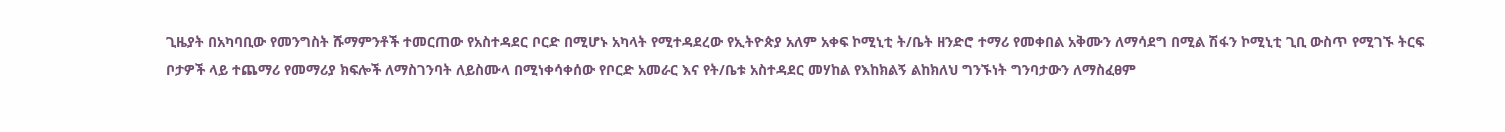ጊዜያት በአካባቢው የመንግስት ሹማምንቶች ተመርጠው የአስተዳደር ቦርድ በሚሆኑ አካላት የሚተዳደረው የኢትዮጵያ አለም አቀፍ ኮሚኒቲ ት/ቤት ዘንድሮ ተማሪ የመቀበል አቅሙን ለማሳደግ በሚል ሽፋን ኮሚኒቲ ጊቢ ውስጥ የሚገኙ ትርፍ ቦታዎች ላይ ተጨማሪ የመማሪያ ክፍሎች ለማስገንባት ለይስሙላ በሚነቀሳቀሰው የቦርድ አመራር እና የት/ቤቱ አስተዳደር መሃከል የእከክልኝ ልከክለህ ግንኙነት ግንባታውን ለማስፈፀም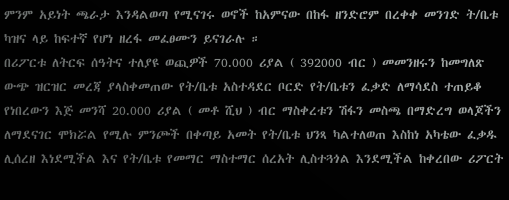ምንም አይነት ጫራታ እንዳልወጣ የሚናገሩ ወኖች ከአምናው በከፋ ዘንድሮም በረቀቀ መንገድ ት/ቤቱ ካዝና ላይ ከፍተኛ የሆነ ዘረፋ መፈፀሙን ይናገራሉ ።
በሪፖርቱ ለትርፍ ሰዓትና ተለያዩ ወጪዎች 70.000 ሪያል ( 392000 ብር ) መመንዘሩን ከመግለጽ ውጭ ዝርዝር መረጃ ያላስቀመጠው የት/ቤቱ አስተዳደር ቦርድ የት/ቤቱን ፈቃድ ለማሳደስ ተጠይቆ የነበረውን እጅ መንሻ 20.000 ሪያል ( መቶ ሺህ ) ብር ማስቀረቱን ሽፋን መስጫ በማድረግ ወላጆችን ለማደናገር ሞክሯል የሚሉ ምንጮች በቀጣይ አመት የት/ቤቱ ህንጻ ካልተለወጠ እስከነ አካቴው ፈቃዱ ሊሰረዘ እነደሚችል እና የት/ቤቱ የመማር ማስተማር ሰረአት ሊስተጓጎል እንደሚችል ከቀረበው ሪፖርት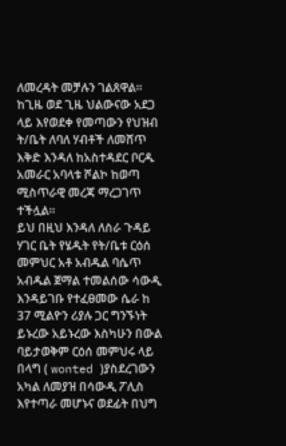ለመረዳት መቻሉን ገልጸዋል። ከጊዜ ወደ ጊዜ ህልውናው አደጋ ላይ እየወደቀ የመጣውን የህዝብ ት/ቤት ለባለ ሃብቶች ለመሸጥ እቅድ እንዳለ ከአስተዳደር ቦርዱ አመራር አባላቱ ሾልኮ ከወጣ ሚስጥራዊ መረጃ ማረጋገጥ ተችሏል።
ይህ በዚህ እንዳለ ለስራ ጉዳይ ሃገር ቤት የሄዱት የት/ቤቱ ርዕሰ መምህር አቶ አብዱል ባሴጥ አብዱል ጀማል ተመልሰው ሳውዲ እንዳይገቡ የተፈፀመው ሴራ ከ 37 ሚልዮን ሪያሉ ጋር ግንኙነት ይኑረው አይኑረው እስካሁን በውል ባይታወቅም ርዕሰ መምህሩ ላይ በላግ ( wonted )ያስደረገውን አካል ለመያዝ በሳውዲ ፖሊስ እየተጣራ መሆኑና ወደፊት በህግ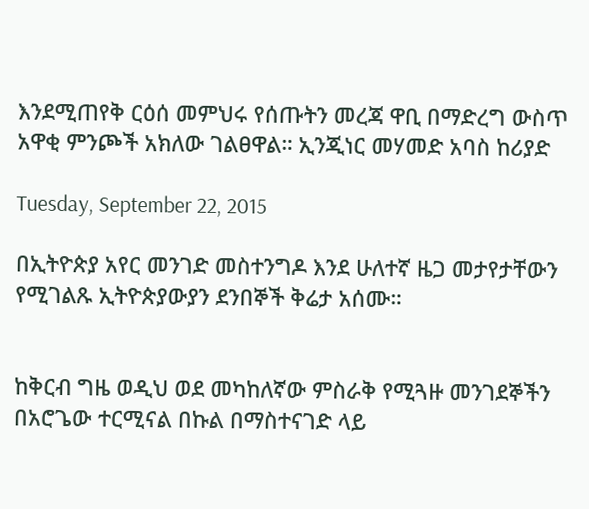እንደሚጠየቅ ርዕሰ መምህሩ የሰጡትን መረጃ ዋቢ በማድረግ ውስጥ አዋቂ ምንጮች አክለው ገልፀዋል። ኢንጂነር መሃመድ አባስ ከሪያድ

Tuesday, September 22, 2015

በኢትዮጵያ አየር መንገድ መስተንግዶ እንደ ሁለተኛ ዜጋ መታየታቸውን የሚገልጹ ኢትዮጵያውያን ደንበኞች ቅሬታ አሰሙ።


ከቅርብ ግዜ ወዲህ ወደ መካከለኛው ምስራቅ የሚጓዙ መንገደኞችን በአሮጌው ተርሚናል በኩል በማስተናገድ ላይ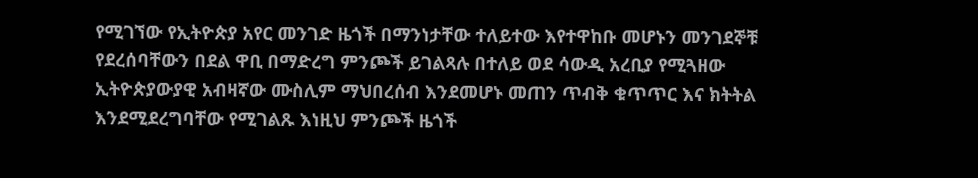የሚገኘው የኢትዮጵያ አየር መንገድ ዜጎች በማንነታቸው ተለይተው እየተዋከቡ መሆኑን መንገደኞቹ የደረሰባቸውን በደል ዋቢ በማድረግ ምንጮች ይገልጻሉ በተለይ ወደ ሳውዲ አረቢያ የሚጓዘው ኢትዮጵያውያዊ አብዛኛው ሙስሊም ማህበረሰብ እንደመሆኑ መጠን ጥብቅ ቁጥጥር እና ክትትል እንደሚደረግባቸው የሚገልጹ እነዚህ ምንጮች ዜጎች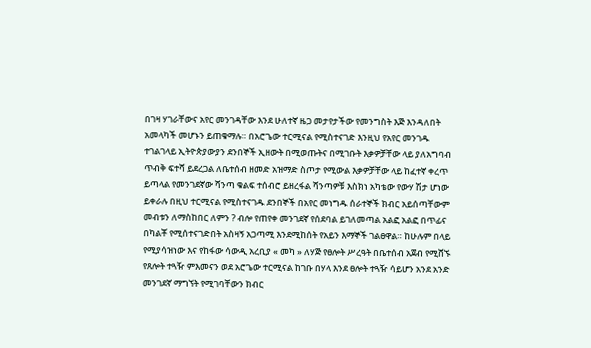በገዛ ሃገራቸውና አየር መንገዳቸው እንደ ሁለተኛ ዜጋ መታየታችው የመንግስት እጅ እንዳለበት አመላካች መሆኑን ይጠቁማሉ። በአሮጌው ተርሚናል የሚስተናገድ እንዚህ የአየር መንገዱ ተገልገላይ ኢትዮጵያውያን ደንበኞች ኢዘውት በሚወጡትና በሚገቡት እቃዎቻቸው ላይ ያለአግባብ ጥብቅ ፍተሻ ይደረጋል ለቤተሰብ ዘመድ አዝማድ ስጦታ የሚውል እቃዎቻቸው ላይ ከፈተኛ ቀረጥ ይጣላል የመንገደኛው ሻንጣ ቁልፍ ተሰብሮ ይዘረፋል ሻንጣዎቹ እስክነ አካቴው የውሃ ሽታ ሆነው ይቀራሉ በዚህ ተርሚናል የሚስተናገዱ ደንበኞች በአየር መነግዱ ሰራተኞች ክብር አይሰጣቸውም መብቱን ለማስከበር ለምን ? ብሎ የጠየቀ መንገደኛ የሰደባል ይገለመጣል አልፎ አልፎ በጥፊና በካልቾ የሚሰተናገድበት አስዛኝ አጋጣሚ እንደሚከሰት የአይን እማኞች ገልፀዋል። ከሁሉም በላይ የሚያሳዝነው እና የከፋው ሳውዲ አረቢያ « መካ » ለሃጅ የፀሎት ሥረዓት በቤተሰብ አጀብ የሚሸኙ የጸሎት ተጓዥ ምእመናን ወደ አሮጌው ተርሚናል ከገቡ በሃላ እንደ ፀሎት ተጓዥ ሳይሆን አንደ አንድ መንገደኛ ማግኘት የሚገባቸውን ክብር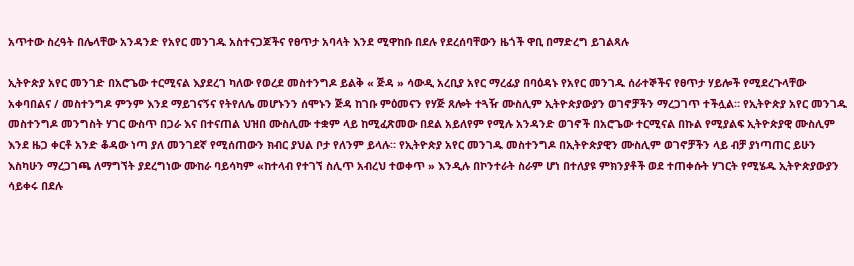አጥተው ስረዓት በሌላቸው አንዳንድ የአየር መንገዱ አስተናጋጆችና የፀጥታ አባላት እንደ ሚዋከቡ በደሉ የደረሰባቸውን ዜጎች ዋቢ በማድረግ ይገልጻሉ

ኢትዮጵያ አየር መንገድ በአሮጌው ተርሚናል እያደረገ ካለው የወረደ መስተንግዶ ይልቅ « ጅዳ » ሳውዲ አረቢያ አየር ማረፊያ በባዕዳኑ የአየር መንገዱ ሰራተኞችና የፀጥታ ሃይሎች የሚደረጉላቸው አቀባበልና / መስተንግዶ ምንም እንደ ማይገናኝና የትየለሌ መሆኑንን ሰሞኑን ጅዳ ከገቡ ምዕመናን የሃጅ ጸሎት ተጓዥ ሙስሊም ኢትዮጵያውያን ወገኖቻችን ማረጋገጥ ተችሏል። የኢትዮጵያ አየር መንገዱ መስተንግዶ መንግስት ሃገር ውስጥ በጋራ እና በተናጠል ህዝበ ሙስሊሙ ተቋም ላይ ከሚፈጽመው በደል አይለየም የሚሉ አንዳንድ ወገኖች በአሮጌው ተርሚናል በኩል የሚያልፍ ኢትዮጵያዊ ሙስሊም እንደ ዜጋ ቀርቶ አንድ ቆዳው ነጣ ያለ መንገደኛ የሚሰጠውን ክብር ያህል ቦታ የለንም ይላሉ። የኢትዮጵያ አየር መንገዱ መስተንግዶ በኢትዮጵያዊን ሙስሊም ወገኖቻችን ላይ ብቻ ያነጣጠር ይሁን እስካሁን ማረጋገጫ ለማግኘት ያደረግነው ሙከራ ባይሳካም «ከተላብ የተገኘ ስሊጥ አብረህ ተወቀጥ » እንዲሉ በኮንተራት ስራም ሆነ በተለያዩ ምክንያቶች ወደ ተጠቀሱት ሃገርት የሚሄዱ ኢትዮጵያውያን ሳይቀሩ በደሉ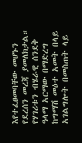እየተፈፀመባቸው መሆኑን የደረሰን መረጃ ያመለክታል። የሃገሪቱን ብሄራዊ ሰንደቅ ዓላማ አርማው በማድረግ ከግማሽ መዕተ አመት በላይ አገልግሎት በመስጠት ላይ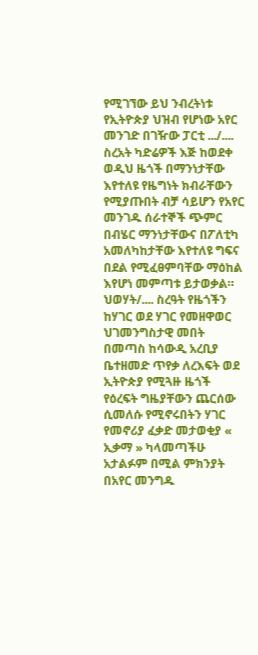የሚገኘው ይህ ንብረትነቱ የኢትዮጵያ ህዝብ የሆነው አየር መንገድ በገዥው ፓርቲ .../.... ስረአት ካድሬዎች እጅ ከወደቀ ወዲህ ዜጎች በማንነታቸው እየተለዩ የዜግነት ክብራቸውን የሚያጡበት ብቻ ሳይሆን የአየር መንገዱ ሰራተኞች ጭምር በብሄር ማንነታቸውና በፖለቲካ አመለካከታቸው እየተለዩ ግፍና በደል የሚፈፀምባቸው ማዕከል እየሆነ መምጣቱ ይታወቃል። ህወሃት/.... ስረዓት የዜጎችን ከሃገር ወደ ሃገር የመዘዋወር ህገመንግስታዊ መበት በመጣስ ከሳውዲ አረቢያ ቤተዘመድ ጥየቃ ለረእፍት ወደ ኢትዮጵያ የሚጓዙ ዜጎች የዕረፍት ግዜያቸውን ጨርሰው ሲመለሱ የሚኖሩበትን ሃገር የመኖሪያ ፈቃድ መታወቂያ « ኢቃማ » ካላመጣችሁ አታልፉም በሚል ምክንያት በአየር መንግዱ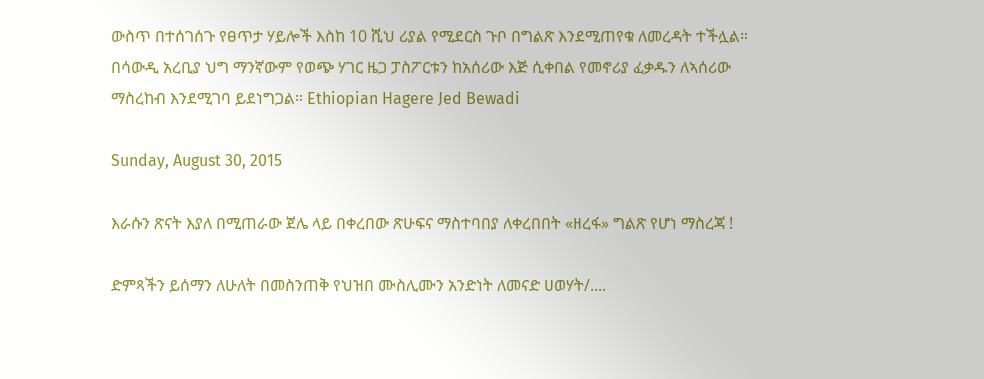ውስጥ በተሰገሰጉ የፀጥታ ሃይሎች እስከ 10 ሺህ ሪያል የሚደርስ ጉቦ በግልጽ እንደሚጠየቁ ለመረዳት ተችሏል። በሳውዲ አረቢያ ህግ ማንኛውም የወጭ ሃገር ዜጋ ፓስፖርቱን ከአሰሪው እጅ ሲቀበል የመኖሪያ ፈቃዱን ለኣሰሪው ማስረከብ እንደሚገባ ይደነግጋል። Ethiopian Hagere Jed Bewadi

Sunday, August 30, 2015

እራሱን ጽናት እያለ በሚጠራው ጀሌ ላይ በቀረበው ጽሁፍና ማስተባበያ ለቀረበበት «ዘረፋ» ግልጽ የሆነ ማስረጃ !

ድምጻችን ይሰማን ለሁለት በመስንጠቅ የህዝበ ሙስሊሙን አንድነት ለመናድ ሀወሃት/....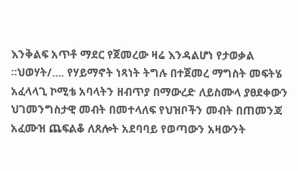እንቅልፍ አጥቶ ማደር የጀመረው ዛሬ እንዳልሆነ የታወቃል ።ህወሃት/.... የሃይማኖት ነጻነት ትግሉ በተጀመረ ማግስት መፍትሄ አፈላላጊ ኮሚቴ አባላትን ዘብጥያ በማውረድ ለይስሙላ ያፀደቀውን ህገመንግስታዊ መብት በመተላለፍ የህዝቦችን መብት በጠመንጃ አፈሙዝ ጨፍልቆ ለጸሎት አደባባይ የወጣውን አዛውንት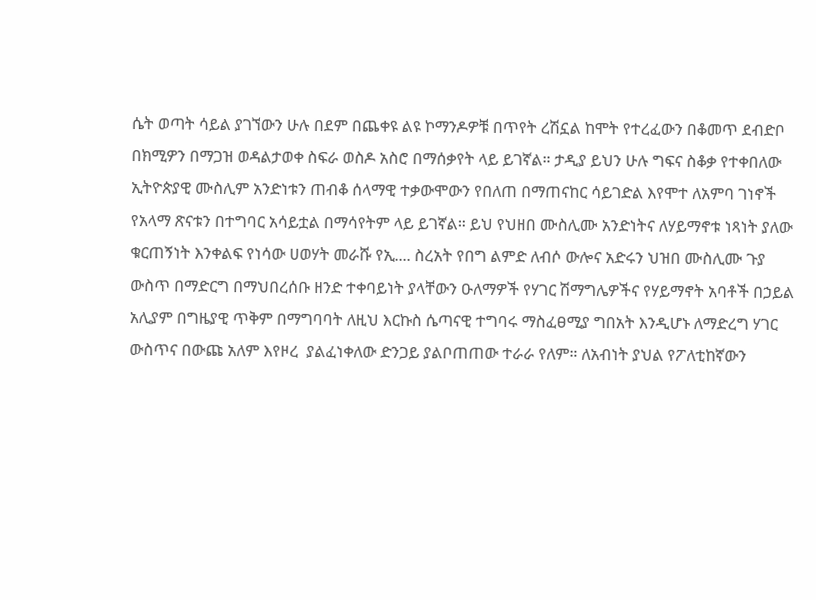ሴት ወጣት ሳይል ያገኘውን ሁሉ በደም በጨቀዩ ልዩ ኮማንዶዎቹ በጥየት ረሽኗል ከሞት የተረፈውን በቆመጥ ደብድቦ በክሚዎን በማጋዝ ወዳልታወቀ ስፍራ ወስዶ አስሮ በማሰቃየት ላይ ይገኛል። ታዲያ ይህን ሁሉ ግፍና ስቆቃ የተቀበለው ኢትዮጵያዊ ሙስሊም አንድነቱን ጠብቆ ሰላማዊ ተቃውሞውን የበለጠ በማጠናከር ሳይገድል እየሞተ ለአምባ ገነኖች የአላማ ጽናቱን በተግባር አሳይቷል በማሳየትም ላይ ይገኛል። ይህ የህዘበ ሙስሊሙ አንድነትና ለሃይማኖቱ ነጻነት ያለው ቁርጠኝነት እንቀልፍ የነሳው ሀወሃት መራሹ የኢ.... ስረአት የበግ ልምድ ለብሶ ውሎና አድሩን ህዝበ ሙስሊሙ ጉያ ውስጥ በማድርግ በማህበረሰቡ ዘንድ ተቀባይነት ያላቸውን ዑለማዎች የሃገር ሽማግሌዎችና የሃይማኖት አባቶች በኃይል አሊያም በግዜያዊ ጥቅም በማግባባት ለዚህ እርኩስ ሴጣናዊ ተግባሩ ማስፈፀሚያ ግበአት እንዲሆኑ ለማድረግ ሃገር ውስጥና በውጩ አለም እየዞረ  ያልፈነቀለው ድንጋይ ያልቦጠጠው ተራራ የለም። ለአብነት ያህል የፖለቲከኛውን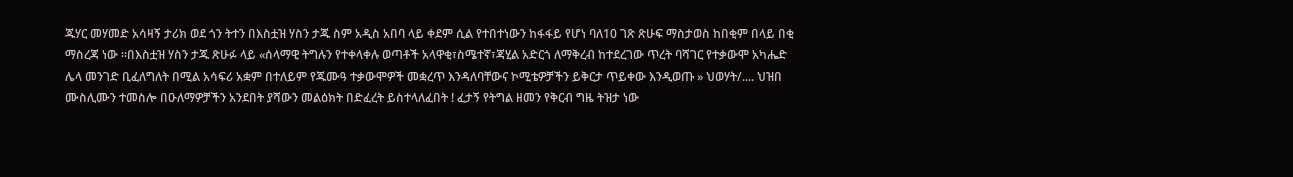ጁሃር መሃመድ አሳዛኝ ታሪክ ወደ ጎን ትተን በእስቷዝ ሃስን ታጁ ስም አዲስ አበባ ላይ ቀደም ሲል የተበተነውን ከፋፋይ የሆነ ባለ10 ገጽ ጽሁፍ ማስታወስ ከበቂም በላይ በቂ ማስረጃ ነው ።በእስቷዝ ሃስን ታጁ ጽሁፉ ላይ «ሰላማዊ ትግሉን የተቀላቀሉ ወጣቶች አላዋቂ፣ስሜተኛ፣ጃሂል አድርጎ ለማቅረብ ከተደረገው ጥረት ባሻገር የተቃውሞ አካሔድ ሌላ መንገድ ቢፈለግለት በሚል አሳፍሪ አቋም በተለይም የጁሙዓ ተቃውሞዎች መቋረጥ እንዳለባቸውና ኮሚቴዎቻችን ይቅርታ ጥይቀው እንዲወጡ » ህወሃት/.... ህዝበ ሙስሊሙን ተመስሎ በዑለማዎቻችን አንደበት ያሻውን መልዕክት በድፈረት ይስተላለፈበት ! ፈታኝ የትግል ዘመን የቅርብ ግዜ ትዝታ ነው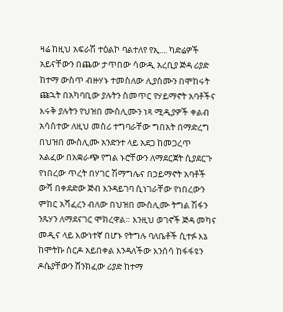ዛሬ ከዚህ አፍራሽ ተዕልኮ ባልተለየ የኢ.... ካድሬዎች አይናቸውን በጨው ታጥበው ሳውዲ አረቢያ ጅዳ ሪያድ ከተማ ውስጥ ብዙሃኑ ተመስለው ሊያሰሙን በሞከሩት ጩኋት በአካባቢው ያሉትን ስመጥር የሃይማኖት አባቶችና እሩቅ ያሉትን የህዝበ ሙስሊሙን ነጻ ሚዲያዎች ቀልብ አሳስተው ለዚህ መስሪ ተግባራቸው ግበአት በማድረግ በህዝበ ሙስሊሙ አንድንተ ላይ አደጋ ከመጋረጥ አልፈው በአቋራጭ የግል ኑሮቸውን ለማደርጀት ሲያደርጉ የነበረው ጥረት በሃገር ሽማግሌና በኃይማኖት አባቶች ውሻ በቀደድው ጅብ እንዳይገባ ሲነገራቸው የነበረውን ምከር አሻፈረን ብለው በህዝበ ሙስሊሙ ትግል ሽፋን ንጹሃን ለማደናገር ሞክረዋል። እንዚህ ወገኖች ጅዳ መካና መዲና ላይ እውነተኛ በሆኑ የትግሉ ባለቤቶች ሲተፉ እኔ ከሞትኩ ስርዶ አይበቀል እንዳለችው እንሰሳ ከፋፋዩን ዶሴያቸውን ሸንክፈው ሪያድ ከተማ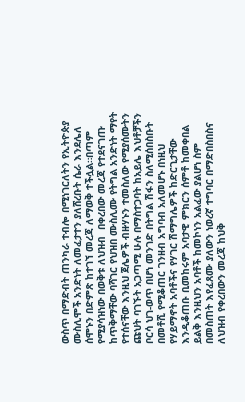ውስጥ በማድብት ጠንካራ ተብሎ በሚነገርለትን የኢትዮጵያ ሙስሊሞች አንድነት ለመፈታተን ያለሸረቡት ሴራ እንደሌለ ሰሞኑን በድምጽ ከተገኘ መረጃ ለማወቅ ተችሏል።በጣም የሚያሳዝነው በወቅቱ ለህዝብ  በቀረበው መረጃ የተደናገጡ ከጥቅማቸው ባሻገር የህዝበ ሙስሊሙ የትግል አንድነት ማየት የተሰናቸው እንዚህ ጀሌዎች ብዙሃኑን ተመስለው የሚያሰሙትን ጩህት ባገኙት አጋጣሚ ሁሉ በማስተጋባት ከአይሌ እህቶቻችን ቦርሳ ህገ-ወጥ በሆነ መንገድ በትግል ሽፋን ስለሚሰበስቡት በመቶሺ የሚቆጠር ገንዘብ አግባብ አለመሆኑ በነዚህ የሃይማኖት አባቶችና የሃገር ሽማግሌዎች ከድርጊታቸው እንዲቆጠቡ ቢመከሩም አባታዊ ምክርን ሰምቶ ከመቀበል ይልቅ እንዚህን አባቶች ከመኮነን አልፈው ያልሆነ ስም በመስጠት እየፈጸሙ ያለውን ነወረኛ ተግባር በማድበስበስና ለህዝብ የቀረበውን መረጃ ከህቅ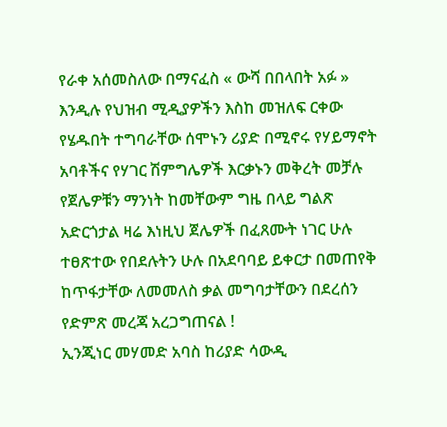የራቀ አሰመስለው በማናፈስ « ውሻ በበላበት አፉ » እንዲሉ የህዝብ ሚዲያዎችን እስከ መዝለፍ ርቀው የሄዱበት ተግባራቸው ሰሞኑን ሪያድ በሚኖሩ የሃይማኖት አባቶችና የሃገር ሽምግሌዎች እርቃኑን መቅረት መቻሉ የጀሌዎቹን ማንነት ከመቸውም ግዜ በላይ ግልጽ አድርጎታል ዛሬ እነዚህ ጀሌዎች በፈጸሙት ነገር ሁሉ ተፀጽተው የበደሉትን ሁሉ በአደባባይ ይቀርታ በመጠየቅ ከጥፋታቸው ለመመለስ ቃል መግባታቸውን በደረሰን የድምጽ መረጃ አረጋግጠናል !
ኢንጂነር መሃመድ አባስ ከሪያድ ሳውዲ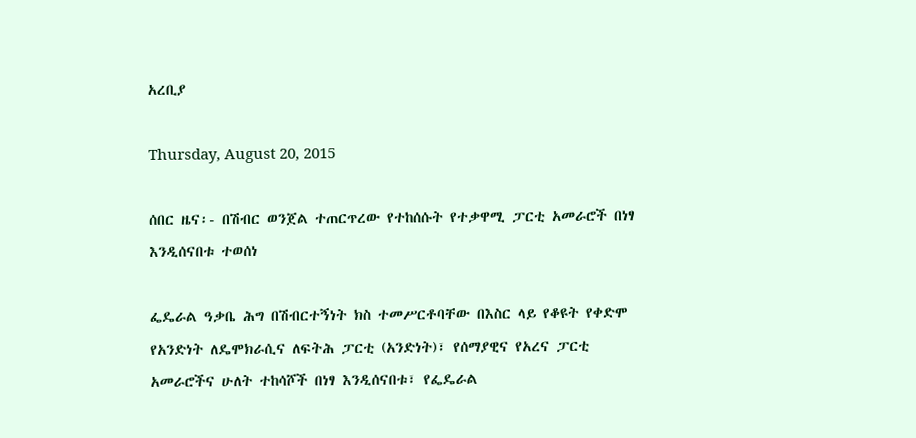አረቢያ

Thursday, August 20, 2015

ሰበር ዜና፡- በሽብር ወንጀል ተጠርጥረው የተከሰሱት የተቃዋሚ ፓርቲ አመራሮች በነፃ እንዲሰናበቱ ተወሰነ

ፌዴራል ዓቃቤ ሕግ በሽብርተኝነት ክስ ተመሥርቶባቸው በእስር ላይ የቆዩት የቀድሞ የአንድነት ለዴሞክራሲና ለፍትሕ ፓርቲ (አንድነት)፣ የሰማያዊና የአረና ፓርቲ አመራሮችና ሁለት ተከሳሾች በነፃ እንዲሰናበቱ፣ የፌዴራል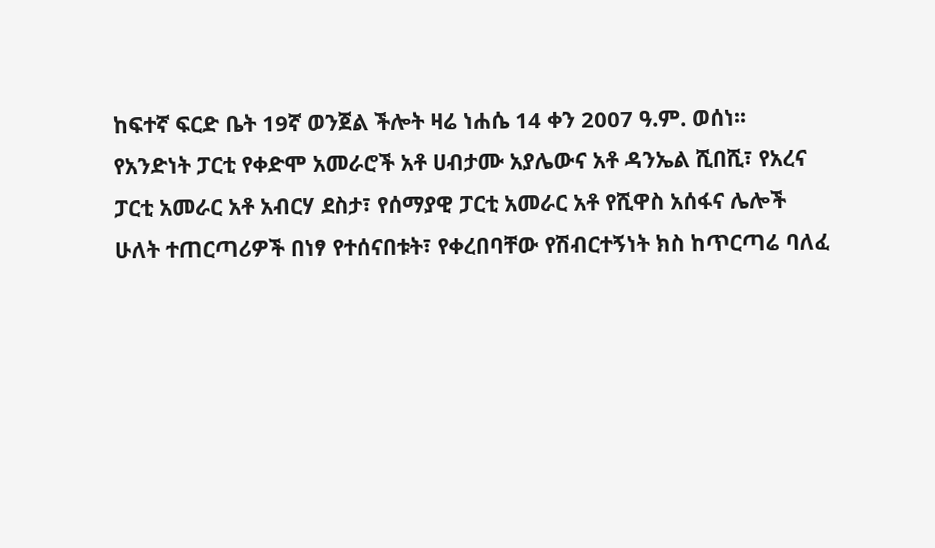ከፍተኛ ፍርድ ቤት 19ኛ ወንጀል ችሎት ዛሬ ነሐሴ 14 ቀን 2007 ዓ.ም. ወሰነ፡፡
የአንድነት ፓርቲ የቀድሞ አመራሮች አቶ ሀብታሙ አያሌውና አቶ ዳንኤል ሺበሺ፣ የአረና ፓርቲ አመራር አቶ አብርሃ ደስታ፣ የሰማያዊ ፓርቲ አመራር አቶ የሺዋስ አሰፋና ሌሎች ሁለት ተጠርጣሪዎች በነፃ የተሰናበቱት፣ የቀረበባቸው የሽብርተኝነት ክስ ከጥርጣሬ ባለፈ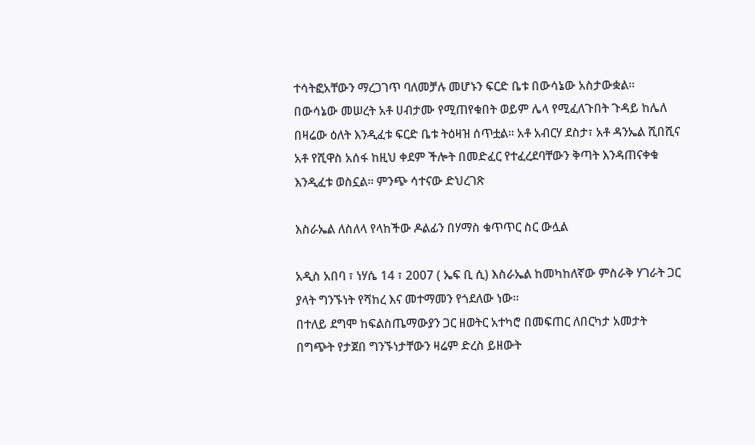ተሳትፎአቸውን ማረጋገጥ ባለመቻሉ መሆኑን ፍርድ ቤቱ በውሳኔው አስታውቋል፡፡
በውሳኔው መሠረት አቶ ሀብታሙ የሚጠየቁበት ወይም ሌላ የሚፈለጉበት ጉዳይ ከሌለ በዛሬው ዕለት እንዲፈቱ ፍርድ ቤቱ ትዕዛዝ ሰጥቷል፡፡ አቶ አብርሃ ደስታ፣ አቶ ዳንኤል ሺበሺና አቶ የሺዋስ አሰፋ ከዚህ ቀደም ችሎት በመድፈር የተፈረደባቸውን ቅጣት እንዳጠናቀቁ እንዲፈቱ ወስኗል፡፡ ምንጭ ሳተናው ድህረገጽ

እስራኤል ለስለላ የላከችው ዶልፊን በሃማስ ቁጥጥር ስር ውሏል

አዲስ አበባ ፣ ነሃሴ 14 ፣ 2007 ( ኤፍ ቢ ሲ) እስራኤል ከመካከለኛው ምስራቅ ሃገራት ጋር ያላት ግንኙነት የሻከረ እና መተማመን የጎደለው ነው።
በተለይ ደግሞ ከፍልስጤማውያን ጋር ዘወትር አተካሮ በመፍጠር ለበርካታ አመታት በግጭት የታጀበ ግንኙነታቸውን ዛሬም ድረስ ይዘውት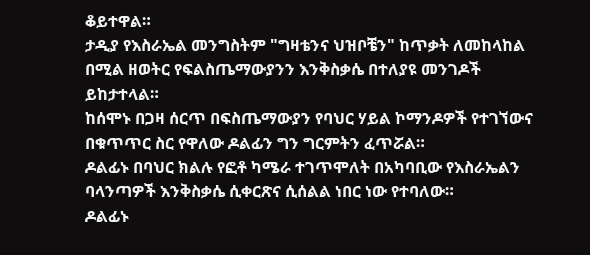ቆይተዋል።
ታዲያ የእስራኤል መንግስትም "ግዛቴንና ህዝቦቼን" ከጥቃት ለመከላከል በሚል ዘወትር የፍልስጤማውያንን እንቅስቃሴ በተለያዩ መንገዶች ይከታተላል።
ከሰሞኑ በጋዛ ሰርጥ በፍስጤማውያን የባህር ሃይል ኮማንዶዎች የተገኘውና በቁጥጥር ስር የዋለው ዶልፊን ግን ግርምትን ፈጥሯል።
ዶልፊኑ በባህር ክልሉ የፎቶ ካሜራ ተገጥሞለት በአካባቢው የእስራኤልን ባላንጣዎች እንቅስቃሴ ሲቀርጽና ሲሰልል ነበር ነው የተባለው።
ዶልፊኑ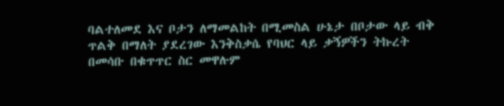ባልተለመደ እና ቦታን ለማመልከት በሚመስል ሁኔታ በቦታው ላይ ብቅ ጥልቅ በማለት ያደረገው እንቅስቃሴ የባህር ላይ ቃኝዎችን ትኩረት በመሳቡ በቁጥጥር ስር መዋሉም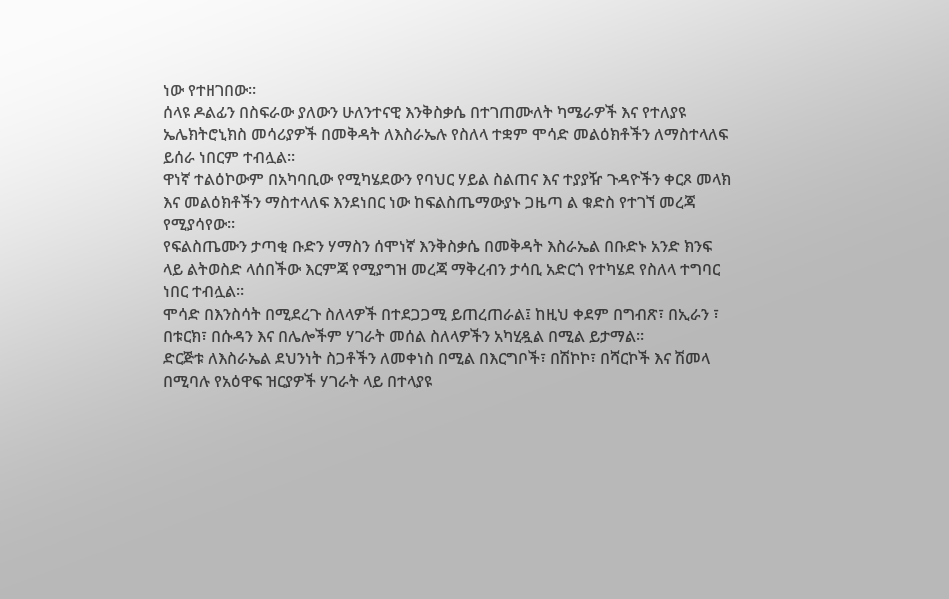ነው የተዘገበው።
ሰላዩ ዶልፊን በስፍራው ያለውን ሁለንተናዊ እንቅስቃሴ በተገጠሙለት ካሜራዎች እና የተለያዩ ኤሌክትሮኒክስ መሳሪያዎች በመቅዳት ለእስራኤሉ የስለላ ተቋም ሞሳድ መልዕክቶችን ለማስተላለፍ ይሰራ ነበርም ተብሏል።
ዋነኛ ተልዕኮውም በአካባቢው የሚካሄደውን የባህር ሃይል ስልጠና እና ተያያዥ ጉዳዮችን ቀርጾ መላክ እና መልዕክቶችን ማስተላለፍ እንደነበር ነው ከፍልስጤማውያኑ ጋዜጣ ል ቁድስ የተገኘ መረጃ የሚያሳየው።
የፍልስጤሙን ታጣቂ ቡድን ሃማስን ሰሞነኛ እንቅስቃሴ በመቅዳት እስራኤል በቡድኑ አንድ ክንፍ ላይ ልትወስድ ላሰበችው እርምጃ የሚያግዝ መረጃ ማቅረብን ታሳቢ አድርጎ የተካሄደ የስለላ ተግባር ነበር ተብሏል።
ሞሳድ በእንስሳት በሚደረጉ ስለላዎች በተደጋጋሚ ይጠረጠራል፤ ከዚህ ቀደም በግብጽ፣ በኢራን ፣ በቱርክ፣ በሱዳን እና በሌሎችም ሃገራት መሰል ስለላዎችን አካሂዷል በሚል ይታማል።
ድርጅቱ ለእስራኤል ደህንነት ስጋቶችን ለመቀነስ በሚል በእርግቦች፣ በሽኮኮ፣ በሻርኮች እና ሽመላ በሚባሉ የአዕዋፍ ዝርያዎች ሃገራት ላይ በተላያዩ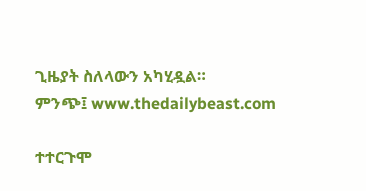ጊዜያት ስለላውን አካሂዷል።
ምንጭ፤ www.thedailybeast.com

ተተርጉሞ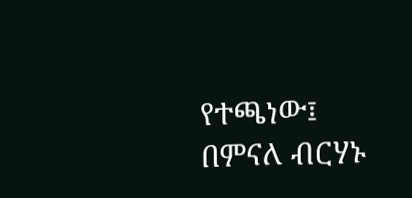የተጫነው፤ በምናለ ብርሃኑ